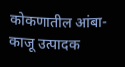कोकणातील आंबा-काजू उत्पादक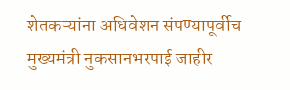शेतकऱ्यांना अधिवेशन संपण्यापूर्वीच मुख्यमंत्री नुकसानभरपाई जाहीर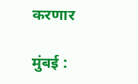करणार

मुंबई :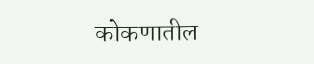कोकणातील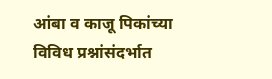आंबा व काजू पिकांच्या विविध प्रश्नांसंदर्भात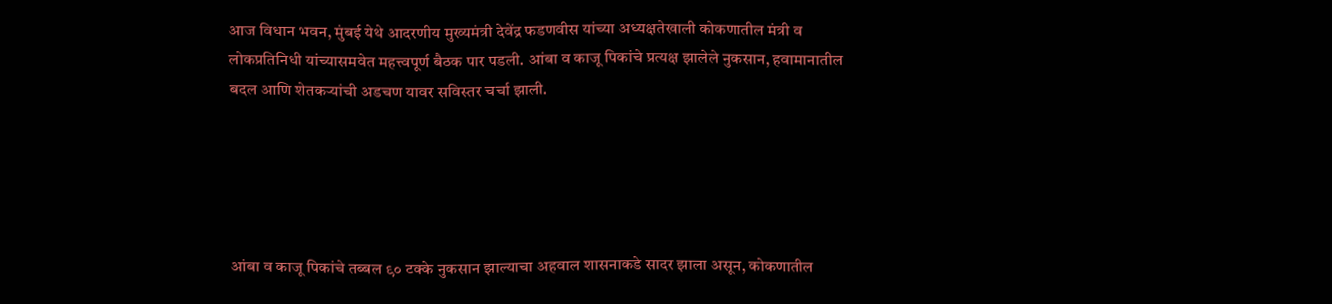आज विधान भवन, मुंबई येथे आदरणीय मुख्यमंत्री देवेंद्र फडणवीस यांच्या अध्यक्षतेखाली कोकणातील मंत्री व लोकप्रतिनिधी यांच्यासमवेत महत्त्वपूर्ण बैठक पार पडली. आंबा व काजू पिकांचे प्रत्यक्ष झालेले नुकसान, हवामानातील बदल आणि शेतकऱ्यांची अडचण यावर सविस्तर चर्चा झाली.





आंबा व काजू पिकांचे तब्बल ९० टक्के नुकसान झाल्याचा अहवाल शासनाकडे सादर झाला असून, कोकणातील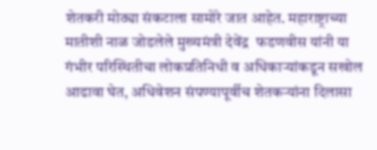शेतकरी मोठ्या संकटाला सामोरे जात आहेत. महाराष्ट्राच्या मातीशी नाळ जोडलेले मुख्यमंत्री देवेंद्र  फडणवीस यांनी या गंभीर परिस्थितीचा लोकप्रतिनिधी व अधिकाऱ्यांकडून सखोल आढावा घेत, अधिवेशन संपण्यापूर्वीच शेतकऱ्यांना दिलासा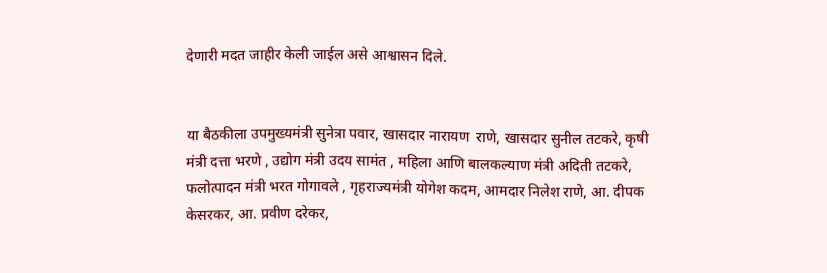देणारी मदत जाहीर केली जाईल असे आश्वासन दिले.


या बैठकीला उपमुख्यमंत्री सुनेत्रा पवार, खासदार नारायण  राणे, खासदार सुनील तटकरे, कृषी मंत्री दत्ता भरणे , उद्योग मंत्री उदय सामंत , महिला आणि बालकल्याण मंत्री अदिती तटकरे, फलोत्पादन मंत्री भरत गोगावले , गृहराज्यमंत्री योगेश कदम, आमदार निलेश राणे, आ. दीपक केसरकर, आ. प्रवीण दरेकर,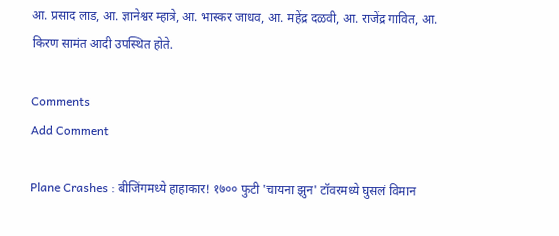आ. प्रसाद लाड, आ. ज्ञानेश्वर म्हात्रे, आ. भास्कर जाधव, आ. महेंद्र दळवी, आ. राजेंद्र गावित, आ. किरण सामंत आदी उपस्थित होते.

Comments
Add Comment

Plane Crashes : बीजिंगमध्ये हाहाकार! १७०० फुटी 'चायना झुन' टॉवरमध्ये घुसलं विमान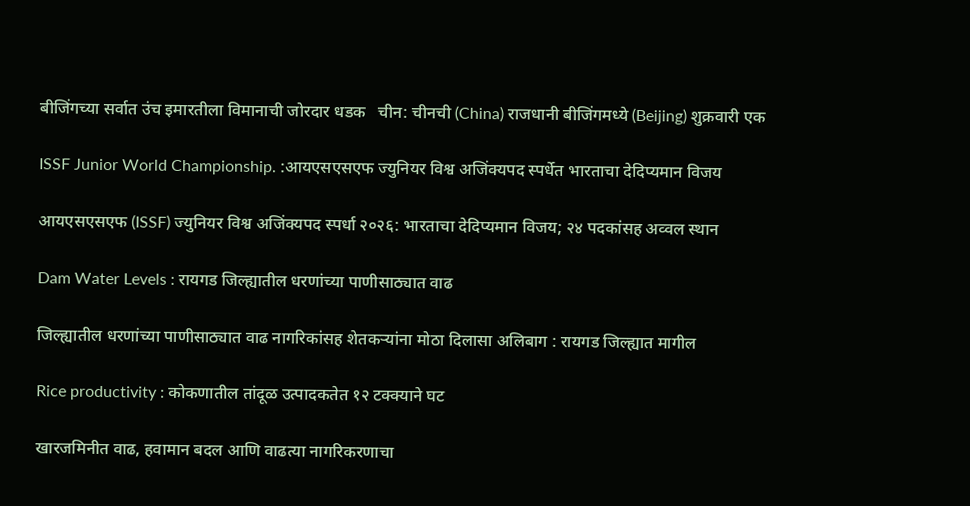बीजिंगच्या सर्वात उंच इमारतीला विमानाची जोरदार धडक   चीन: चीनची (China) राजधानी बीजिंगमध्ये (Beijing) शुक्रवारी एक

ISSF Junior World Championship. :आयएसएसएफ ज्युनियर विश्व अजिंक्यपद स्पर्धेत भारताचा देदिप्यमान विजय

आयएसएसएफ (ISSF) ज्युनियर विश्व अजिंक्यपद स्पर्धा २०२६: भारताचा देदिप्यमान विजय; २४ पदकांसह अव्वल स्थान

Dam Water Levels : रायगड जिल्ह्यातील धरणांच्या पाणीसाठ्यात वाढ

जिल्ह्यातील धरणांच्या पाणीसाठ्यात वाढ नागरिकांसह शेतकऱ्यांना मोठा दिलासा अलिबाग : रायगड जिल्ह्यात मागील

Rice productivity : कोकणातील तांदूळ उत्पादकतेत १२ टक्क्याने घट

खारजमिनीत वाढ, हवामान बदल आणि वाढत्या नागरिकरणाचा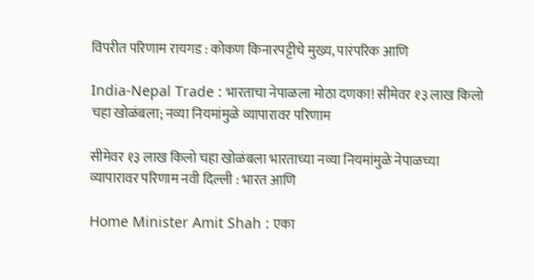विपरीत परिणाम रायगड : कोकण किनारपट्टीचे मुख्य, पारंपरिक आणि

India-Nepal Trade : भारताचा नेपाळला मोठा दणका! सीमेवर १३ लाख किलो चहा खोळंबला; नव्या नियमांमुळे व्यापारावर परिणाम

सीमेवर १३ लाख किलो चहा खोळंबला भारताच्या नव्या नियमांमुळे नेपाळच्या व्यापारावर परिणाम नवी दिल्ली : भारत आणि

Home Minister Amit Shah : एका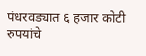पंधरवड्यात ६ हजार कोटी रुपयांचे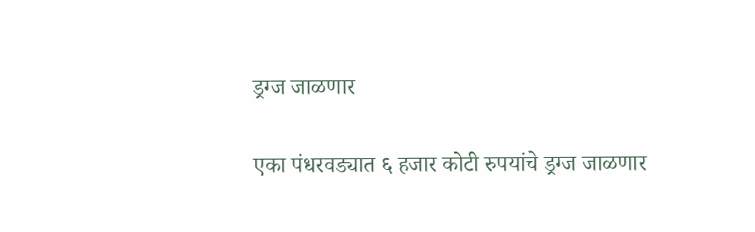ड्रग्ज जाळणार

एका पंधरवड्यात ६ हजार कोटी रुपयांचे ड्रग्ज जाळणार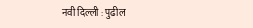नवी दिल्ली : पुढील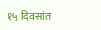१५ दिवसांत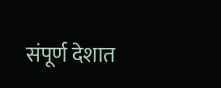संपूर्ण देशात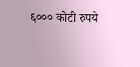६००० कोटी रुपये